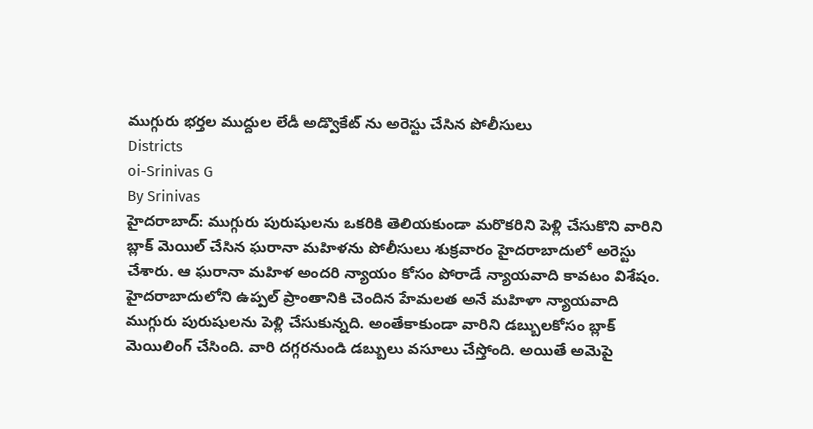ముగ్గురు భర్తల ముద్దుల లేడీ అడ్వొకేట్ ను అరెస్టు చేసిన పోలీసులు
Districts
oi-Srinivas G
By Srinivas
హైదరాబాద్: ముగ్గురు పురుషులను ఒకరికి తెలియకుండా మరొకరిని పెళ్లి చేసుకొని వారిని బ్లాక్ మెయిల్ చేసిన ఘరానా మహిళను పోలీసులు శుక్రవారం హైదరాబాదులో అరెస్టు చేశారు. ఆ ఘరానా మహిళ అందరి న్యాయం కోసం పోరాడే న్యాయవాది కావటం విశేషం. హైదరాబాదులోని ఉప్పల్ ప్రాంతానికి చెందిన హేమలత అనే మహిళా న్యాయవాది ముగ్గురు పురుషులను పెళ్లి చేసుకున్నది. అంతేకాకుండా వారిని డబ్బులకోసం బ్లాక్ మెయిలింగ్ చేసింది. వారి దగ్గరనుండి డబ్బులు వసూలు చేస్తోంది. అయితే అమెపై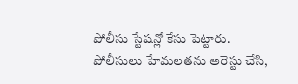పోలీసు స్టేషన్లో కేసు పెట్టారు. పోలీసులు హేమలతను అరెస్టు చేసి,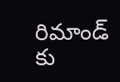రిమాండ్ కు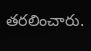తరలించారు.